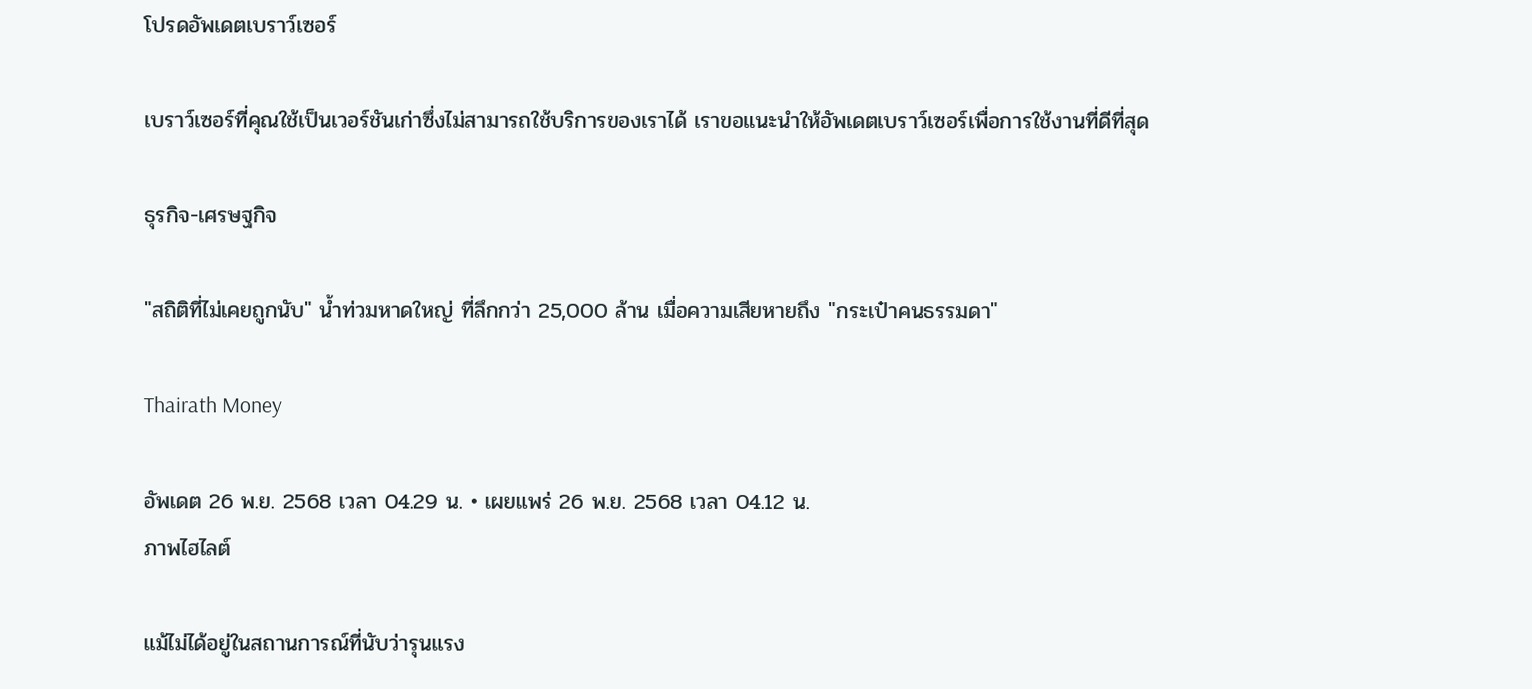โปรดอัพเดตเบราว์เซอร์

เบราว์เซอร์ที่คุณใช้เป็นเวอร์ชันเก่าซึ่งไม่สามารถใช้บริการของเราได้ เราขอแนะนำให้อัพเดตเบราว์เซอร์เพื่อการใช้งานที่ดีที่สุด

ธุรกิจ-เศรษฐกิจ

"สถิติที่ไม่เคยถูกนับ" น้ำท่วมหาดใหญ่ ที่ลึกกว่า 25,000 ล้าน เมื่อความเสียหายถึง "กระเป๋าคนธรรมดา"

Thairath Money

อัพเดต 26 พ.ย. 2568 เวลา 04.29 น. • เผยแพร่ 26 พ.ย. 2568 เวลา 04.12 น.
ภาพไฮไลต์

แม้ไม่ได้อยู่ในสถานการณ์ที่นับว่ารุนแรง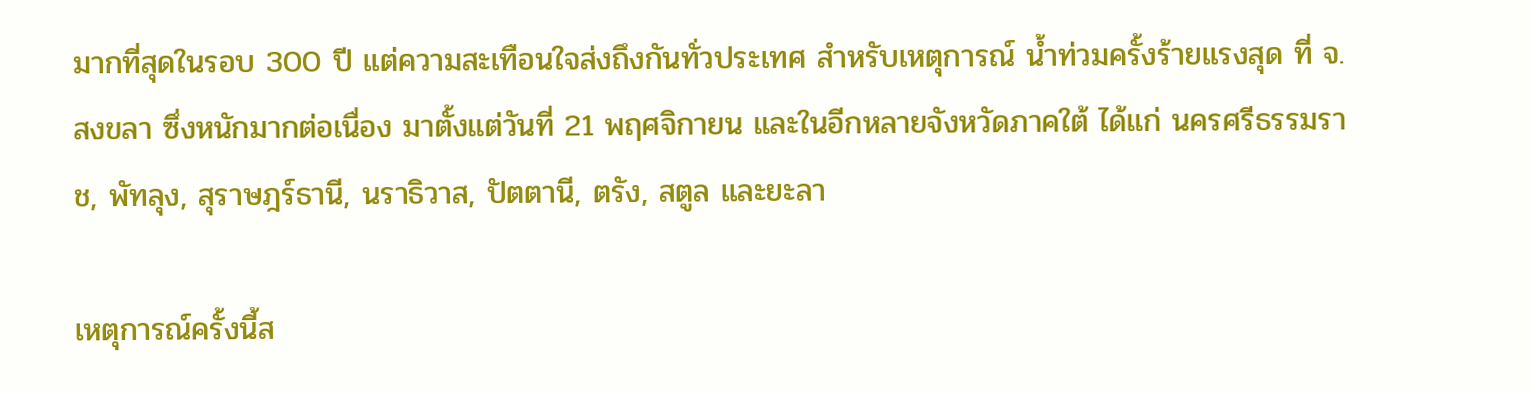มากที่สุดในรอบ 300 ปี แต่ความสะเทือนใจส่งถึงกันทั่วประเทศ สำหรับเหตุการณ์ น้ำท่วมครั้งร้ายแรงสุด ที่ จ.สงขลา ซึ่งหนักมากต่อเนื่อง มาตั้งแต่วันที่ 21 พฤศจิกายน และในอีกหลายจังหวัดภาคใต้ ได้แก่ นครศรีธรรมราช, พัทลุง, สุราษฎร์ธานี, นราธิวาส, ปัตตานี, ตรัง, สตูล และยะลา

เหตุการณ์ครั้งนี้ส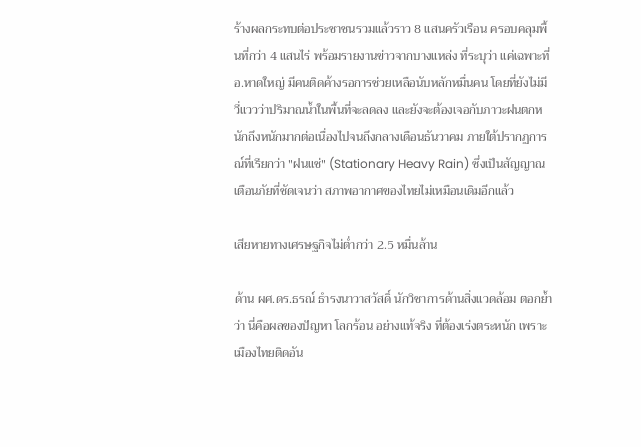ร้างผลกระทบต่อประชาชนรวมแล้วราว 8 แสนครัวเรือน ครอบคลุมพื้นที่กว่า 4 แสนไร่ พร้อมรายงานข่าวจากบางแหล่ง ที่ระบุว่า แค่เฉพาะที่ อ.หาดใหญ่ มีคนติดค้างรอการช่วยเหลือนับหลักหมื่นคน โดยที่ยังไม่มีวี่แววว่าปริมาณน้ำในพื้นที่จะลดลง และยังจะต้องเจอกับภาวะฝนตกหนักถึงหนักมากต่อเนื่องไปจนถึงกลางเดือนธันวาคม ภายใต้ปรากฏการณ์ที่เรียกว่า "ฝนแช่" (Stationary Heavy Rain) ซึ่งเป็นสัญญาณเตือนภัยที่ชัดเจนว่า สภาพอากาศของไทยไม่เหมือนเดิมอีกแล้ว

เสียหายทางเศรษฐกิจไม่ต่ำกว่า 2.5 หมื่นล้าน

ด้าน ผศ.ดร.ธรณ์ ธำรงนาวาสวัสดิ์ นักวิชาการด้านสิ่งแวดล้อม ตอกย้ำว่า นี่คือผลของปัญหา โลกร้อน อย่างแท้จริง ที่ต้องเร่งตระหนัก เพราะเมืองไทยติดอัน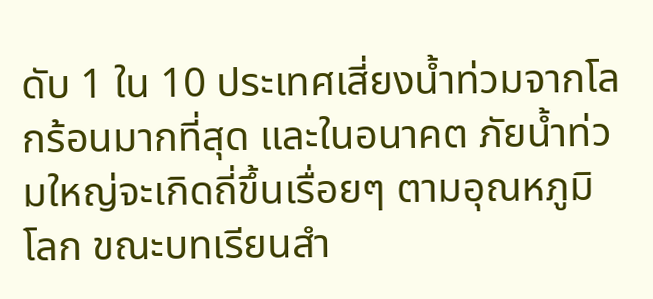ดับ 1 ใน 10 ประเทศเสี่ยงน้ำท่วมจากโลกร้อนมากที่สุด และในอนาคต ภัยน้ำท่วมใหญ่จะเกิดถี่ขึ้นเรื่อยๆ ตามอุณหภูมิโลก ขณะบทเรียนสำ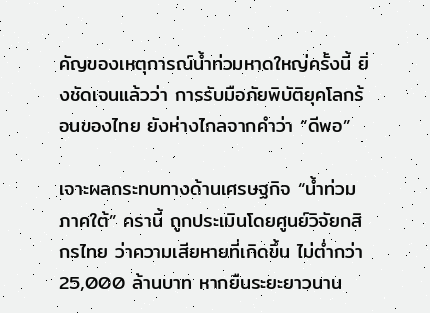คัญของเหตุการณ์น้ำท่วมหาดใหญ่ครั้งนี้ ยิ่งชัดเจนแล้วว่า การรับมือภัยพิบัติยุคโลกร้อนของไทย ยังห่างไกลจากคำว่า “ดีพอ”

เจาะผลกระทบทางด้านเศรษฐกิจ “น้ำท่วมภาคใต้” ครานี้ ถูกประเมินโดยศูนย์วิจัยกสิกรไทย ว่าความเสียหายที่เกิดขึ้น ไม่ต่ำกว่า 25,000 ล้านบาท หากยืนระยะยาวนาน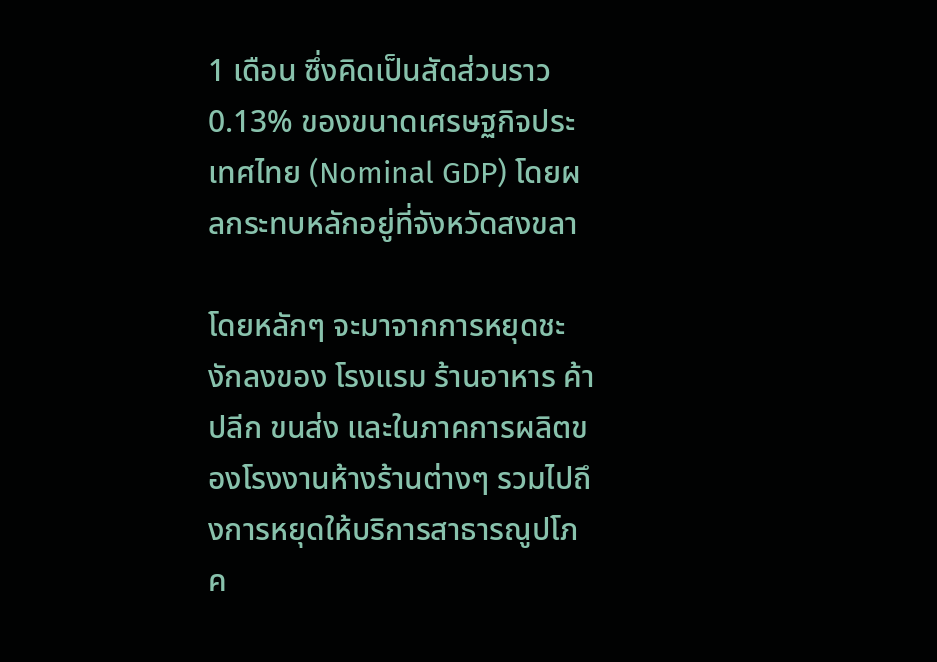1 เดือน ซึ่งคิดเป็นสัดส่วนราว 0.13% ของขนาดเศรษฐกิจประเทศไทย (Nominal GDP) โดยผลกระทบหลักอยู่ที่จังหวัดสงขลา

โดยหลักๆ จะมาจากการหยุดชะงักลงของ โรงแรม ร้านอาหาร ค้าปลีก ขนส่ง และในภาคการผลิตของโรงงานห้างร้านต่างๆ รวมไปถึงการหยุดให้บริการสาธารณูปโภค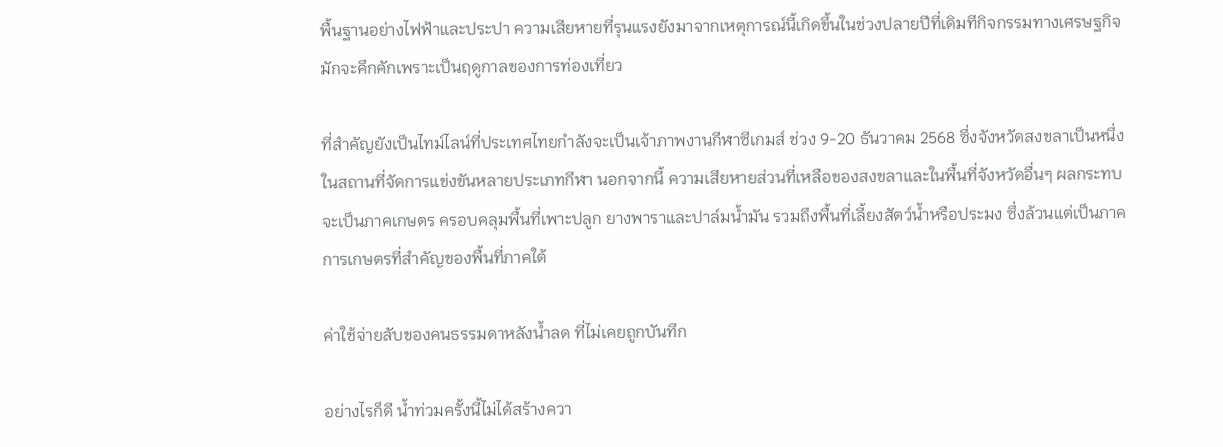พื้นฐานอย่างไฟฟ้าและประปา ความเสียหายที่รุนแรงยังมาจากเหตุการณ์นี้เกิดขึ้นในช่วงปลายปีที่เดิมทีกิจกรรมทางเศรษฐกิจมักจะคึกคักเพราะเป็นฤดูกาลของการท่องเที่ยว

ที่สำคัญยังเป็นไทม์ไลน์ที่ประเทศไทยกำลังจะเป็นเจ้าภาพงานกีฬาซีเกมส์ ช่วง 9-20 ธันวาคม 2568 ซึ่งจังหวัดสงขลาเป็นหนึ่งในสถานที่จัดการแข่งขันหลายประเภทกีฬา นอกจากนี้ ความเสียหายส่วนที่เหลือของสงขลาและในพื้นที่จังหวัดอื่นๆ ผลกระทบจะเป็นภาคเกษตร ครอบคลุมพื้นที่เพาะปลูก ยางพาราและปาล์มน้ำมัน รวมถึงพื้นที่เลี้ยงสัตว์น้ำหรือประมง ซึ่งล้วนแต่เป็นภาคการเกษตรที่สำคัญของพื้นที่ภาคใต้

ค่าใช้จ่ายลับของคนธรรมดาหลังน้ำลด ที่ไม่เคยถูกบันทึก

อย่างไรก็ดี น้ำท่วมครั้งนี้ไม่ได้สร้างควา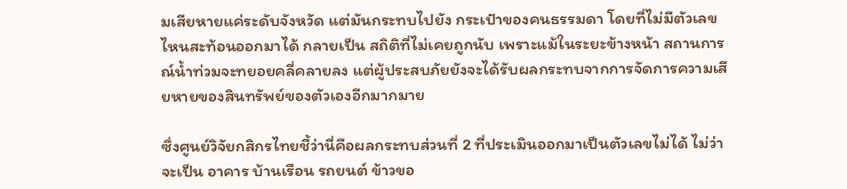มเสียหายแค่ระดับจังหวัด แต่มันกระทบไปยัง กระเป๋าของคนธรรมดา โดยที่ไม่มีตัวเลขไหนสะท้อนออกมาได้ กลายเป็น สถิติที่ไม่เคยถูกนับ เพราะแม้ในระยะข้างหน้า สถานการณ์น้ำท่วมจะทยอยคลี่คลายลง แต่ผู้ประสบภัยยังจะได้รับผลกระทบจากการจัดการความเสียหายของสินทรัพย์ของตัวเองอีกมากมาย

ซึ่งศูนย์วิจัยกสิกรไทยชี้ว่านี่คือผลกระทบส่วนที่ 2 ที่ประเมินออกมาเป็นตัวเลขไม่ได้ ไม่ว่าจะเป็น อาคาร บ้านเรือน รถยนต์ ข้าวขอ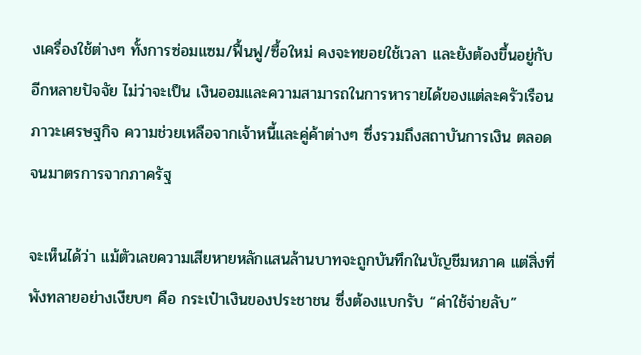งเครื่องใช้ต่างๆ ทั้งการซ่อมแซม/ฟื้นฟู/ซื้อใหม่ คงจะทยอยใช้เวลา และยังต้องขึ้นอยู่กับอีกหลายปัจจัย ไม่ว่าจะเป็น เงินออมและความสามารถในการหารายได้ของแต่ละครัวเรือน ภาวะเศรษฐกิจ ความช่วยเหลือจากเจ้าหนี้และคู่ค้าต่างๆ ซึ่งรวมถึงสถาบันการเงิน ตลอดจนมาตรการจากภาครัฐ

จะเห็นได้ว่า แม้ตัวเลขความเสียหายหลักแสนล้านบาทจะถูกบันทึกในบัญชีมหภาค แต่สิ่งที่พังทลายอย่างเงียบๆ คือ กระเป๋าเงินของประชาชน ซึ่งต้องแบกรับ “ค่าใช้จ่ายลับ”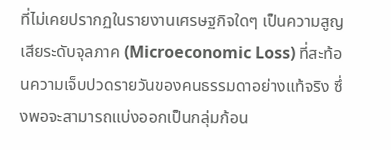ที่ไม่เคยปรากฏในรายงานเศรษฐกิจใดๆ เป็นความสูญเสียระดับจุลภาค (Microeconomic Loss) ที่สะท้อนความเจ็บปวดรายวันของคนธรรมดาอย่างแท้จริง ซึ่งพอจะสามารถแบ่งออกเป็นกลุ่มก้อน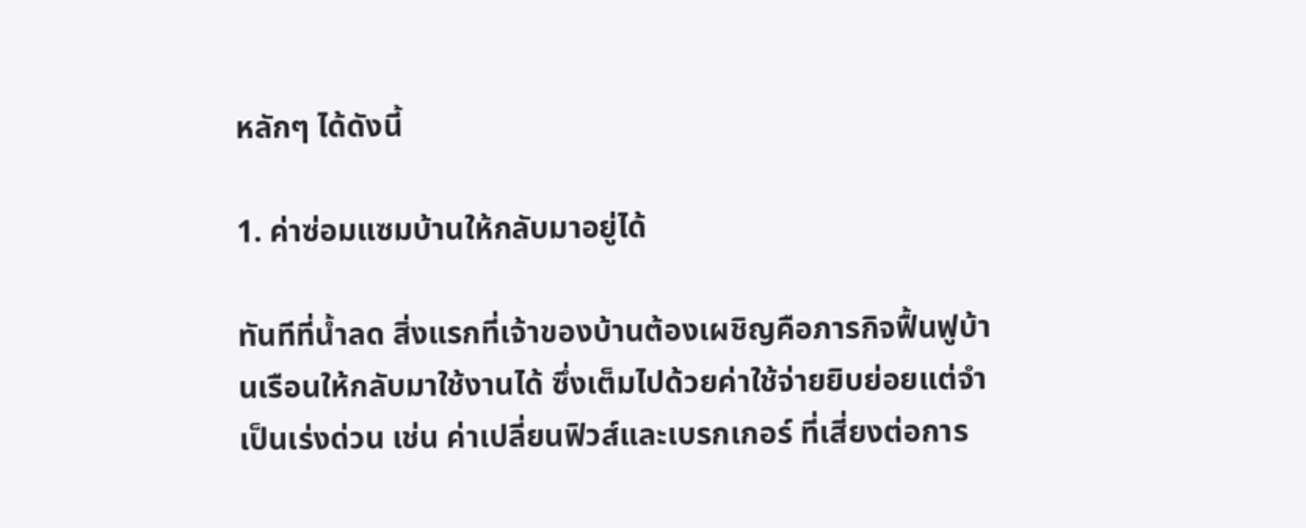หลักๆ ได้ดังนี้

1. ค่าซ่อมแซมบ้านให้กลับมาอยู่ได้

ทันทีที่น้ำลด สิ่งแรกที่เจ้าของบ้านต้องเผชิญคือภารกิจฟื้นฟูบ้านเรือนให้กลับมาใช้งานได้ ซึ่งเต็มไปด้วยค่าใช้จ่ายยิบย่อยแต่จำเป็นเร่งด่วน เช่น ค่าเปลี่ยนฟิวส์และเบรกเกอร์ ที่เสี่ยงต่อการ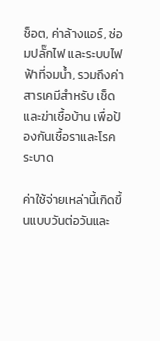ช็อต, ค่าล้างแอร์, ซ่อมปลั๊กไฟ และระบบไฟฟ้าที่จมน้ำ, รวมถึงค่าสารเคมีสำหรับ เช็ดและฆ่าเชื้อบ้าน เพื่อป้องกันเชื้อราและโรคระบาด

ค่าใช้จ่ายเหล่านี้เกิดขึ้นแบบวันต่อวันและ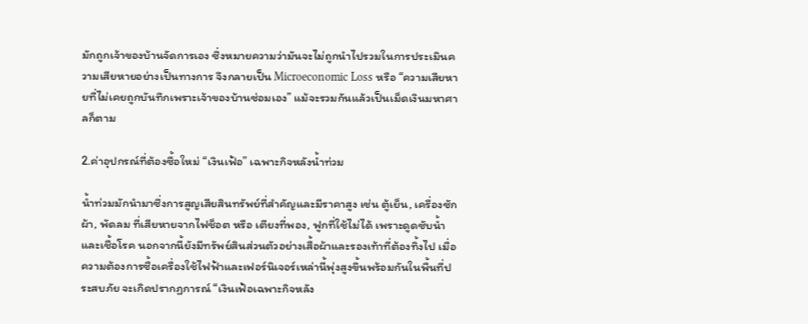มักถูกเจ้าของบ้านจัดการเอง ซึ่งหมายความว่ามันจะไม่ถูกนำไปรวมในการประเมินความเสียหายอย่างเป็นทางการ จึงกลายเป็น Microeconomic Loss หรือ “ความเสียหายที่ไม่เคยถูกบันทึกเพราะเจ้าของบ้านซ่อมเอง” แม้จะรวมกันแล้วเป็นเม็ดเงินมหาศาลก็ตาม

2.ค่าอุปกรณ์ที่ต้องซื้อใหม่ “เงินเฟ้อ” เฉพาะกิจหลังน้ำท่วม

น้ำท่วมมักนำมาซึ่งการสูญเสียสินทรัพย์ที่สำคัญและมีราคาสูง เช่น ตู้เย็น, เครื่องซักผ้า, พัดลม ที่เสียหายจากไฟช็อต หรือ เตียงที่พอง, ฟูกที่ใช้ไม่ได้ เพราะดูดซับน้ำและเชื้อโรค นอกจากนี้ยังมีทรัพย์สินส่วนตัวอย่างเสื้อผ้าและรองเท้าที่ต้องทิ้งไป เมื่อความต้องการซื้อเครื่องใช้ไฟฟ้าและเฟอร์นิเจอร์เหล่านี้พุ่งสูงขึ้นพร้อมกันในพื้นที่ประสบภัย จะเกิดปรากฏการณ์ “เงินเฟ้อเฉพาะกิจหลัง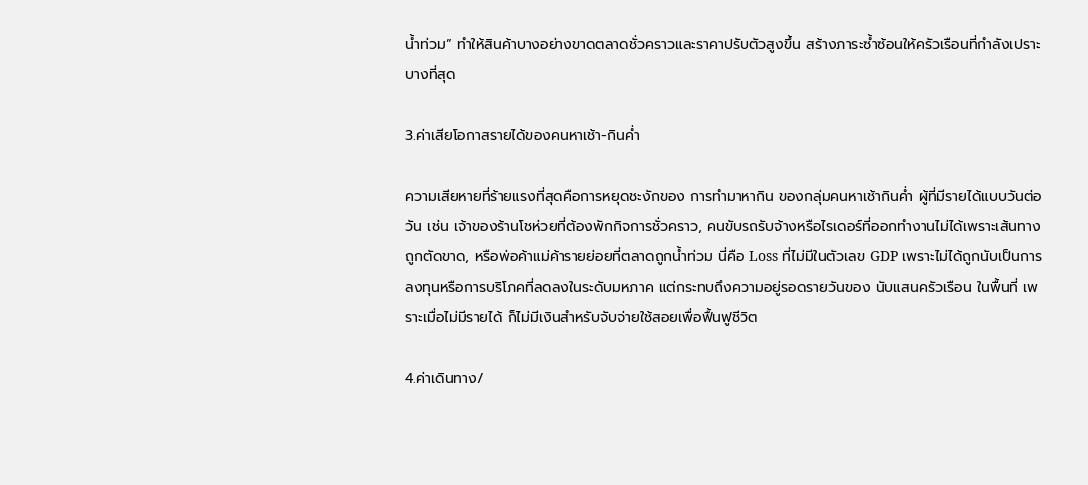น้ำท่วม” ทำให้สินค้าบางอย่างขาดตลาดชั่วคราวและราคาปรับตัวสูงขึ้น สร้างภาระซ้ำซ้อนให้ครัวเรือนที่กำลังเปราะบางที่สุด

3.ค่าเสียโอกาสรายได้ของคนหาเช้า-กินค่ำ

ความเสียหายที่ร้ายแรงที่สุดคือการหยุดชะงักของ การทำมาหากิน ของกลุ่มคนหาเช้ากินค่ำ ผู้ที่มีรายได้แบบวันต่อวัน เช่น เจ้าของร้านโชห่วยที่ต้องพักกิจการชั่วคราว, คนขับรถรับจ้างหรือไรเดอร์ที่ออกทำงานไม่ได้เพราะเส้นทางถูกตัดขาด, หรือพ่อค้าแม่ค้ารายย่อยที่ตลาดถูกน้ำท่วม นี่คือ Loss ที่ไม่มีในตัวเลข GDP เพราะไม่ได้ถูกนับเป็นการลงทุนหรือการบริโภคที่ลดลงในระดับมหภาค แต่กระทบถึงความอยู่รอดรายวันของ นับแสนครัวเรือน ในพื้นที่ เพราะเมื่อไม่มีรายได้ ก็ไม่มีเงินสำหรับจับจ่ายใช้สอยเพื่อฟื้นฟูชีวิต

4.ค่าเดินทาง/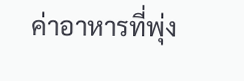ค่าอาหารที่พุ่ง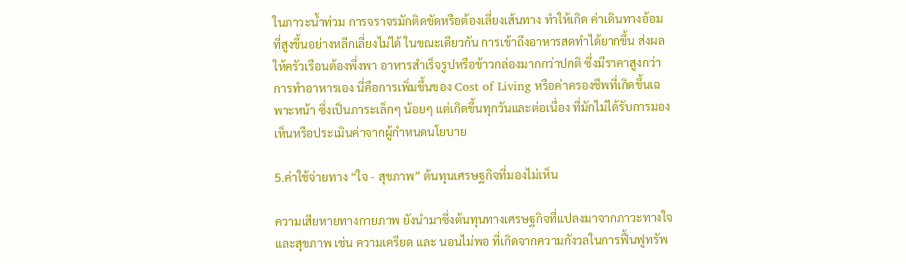ในภาวะน้ำท่วม การจราจรมักติดขัดหรือต้องเลี่ยงเส้นทาง ทำให้เกิด ค่าเดินทางอ้อม ที่สูงขึ้นอย่างหลีกเลี่ยงไม่ได้ ในขณะเดียวกัน การเข้าถึงอาหารสดทำได้ยากขึ้น ส่งผลให้ครัวเรือนต้องพึ่งพา อาหารสำเร็จรูปหรือข้าวกล่องมากกว่าปกติ ซึ่งมีราคาสูงกว่าการทำอาหารเอง นี่คือการเพิ่มขึ้นของ Cost of Living หรือค่าครองชีพที่เกิดขึ้นเฉพาะหน้า ซึ่งเป็นภาระเล็กๆ น้อยๆ แต่เกิดขึ้นทุกวันและต่อเนื่อง ที่มักไม่ได้รับการมองเห็นหรือประเมินค่าจากผู้กำหนดนโยบาย

5.ค่าใช้จ่ายทาง “ใจ - สุขภาพ” ต้นทุนเศรษฐกิจที่มองไม่เห็น

ความเสียหายทางกายภาพ ยังนำมาซึ่งต้นทุนทางเศรษฐกิจที่แปลงมาจากภาวะทางใจและสุขภาพ เช่น ความเครียด และ นอนไม่พอ ที่เกิดจากความกังวลในการฟื้นฟูทรัพ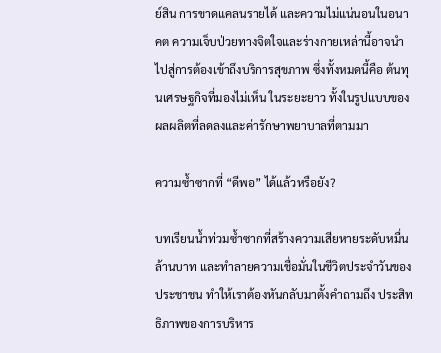ย์สิน การขาดแคลนรายได้ และความไม่แน่นอนในอนาคต ความเจ็บป่วยทางจิตใจและร่างกายเหล่านี้อาจนำไปสู่การต้องเข้าถึงบริการสุขภาพ ซึ่งทั้งหมดนี้คือ ต้นทุนเศรษฐกิจที่มองไม่เห็น ในระยะยาว ทั้งในรูปแบบของผลผลิตที่ลดลงและค่ารักษาพยาบาลที่ตามมา

ความซ้ำซากที่ “ดีพอ” ได้แล้วหรือยัง?

บทเรียนน้ำท่วมซ้ำซากที่สร้างความเสียหายระดับหมื่นล้านบาท และทำลายความเชื่อมั่นในชีวิตประจำวันของประชาชน ทำให้เราต้องหันกลับมาตั้งคำถามถึง ประสิทธิภาพของการบริหาร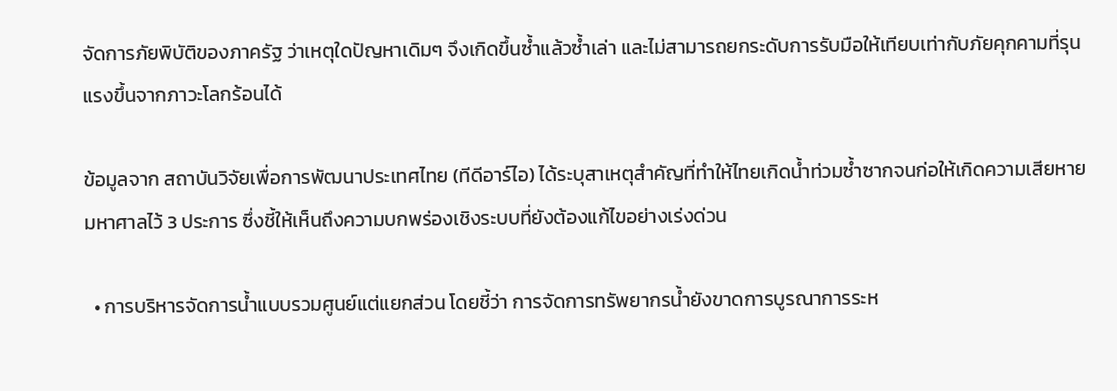จัดการภัยพิบัติของภาครัฐ ว่าเหตุใดปัญหาเดิมๆ จึงเกิดขึ้นซ้ำแล้วซ้ำเล่า และไม่สามารถยกระดับการรับมือให้เทียบเท่ากับภัยคุกคามที่รุนแรงขึ้นจากภาวะโลกร้อนได้

ข้อมูลจาก สถาบันวิจัยเพื่อการพัฒนาประเทศไทย (ทีดีอาร์ไอ) ได้ระบุสาเหตุสำคัญที่ทำให้ไทยเกิดน้ำท่วมซ้ำซากจนก่อให้เกิดความเสียหายมหาศาลไว้ 3 ประการ ซึ่งชี้ให้เห็นถึงความบกพร่องเชิงระบบที่ยังต้องแก้ไขอย่างเร่งด่วน

  • การบริหารจัดการน้ำแบบรวมศูนย์แต่แยกส่วน โดยชี้ว่า การจัดการทรัพยากรน้ำยังขาดการบูรณาการระห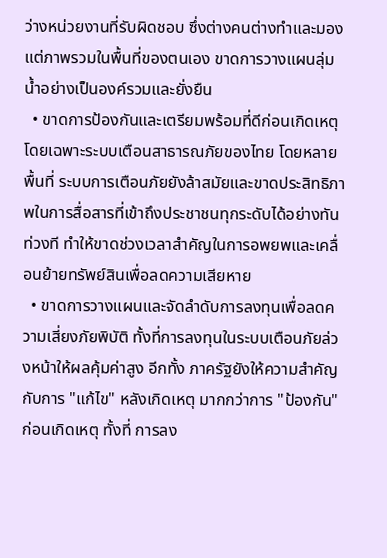ว่างหน่วยงานที่รับผิดชอบ ซึ่งต่างคนต่างทำและมองแต่ภาพรวมในพื้นที่ของตนเอง ขาดการวางแผนลุ่มน้ำอย่างเป็นองค์รวมและยั่งยืน
  • ขาดการป้องกันและเตรียมพร้อมที่ดีก่อนเกิดเหตุ โดยเฉพาะระบบเตือนสาธารณภัยของไทย โดยหลายพื้นที่ ระบบการเตือนภัยยังล้าสมัยและขาดประสิทธิภาพในการสื่อสารที่เข้าถึงประชาชนทุกระดับได้อย่างทันท่วงที ทำให้ขาดช่วงเวลาสำคัญในการอพยพและเคลื่อนย้ายทรัพย์สินเพื่อลดความเสียหาย
  • ขาดการวางแผนและจัดลำดับการลงทุนเพื่อลดความเสี่ยงภัยพิบัติ ทั้งที่การลงทุนในระบบเตือนภัยล่วงหน้าให้ผลคุ้มค่าสูง อีกทั้ง ภาครัฐยังให้ความสำคัญกับการ "แก้ไข" หลังเกิดเหตุ มากกว่าการ "ป้องกัน" ก่อนเกิดเหตุ ทั้งที่ การลง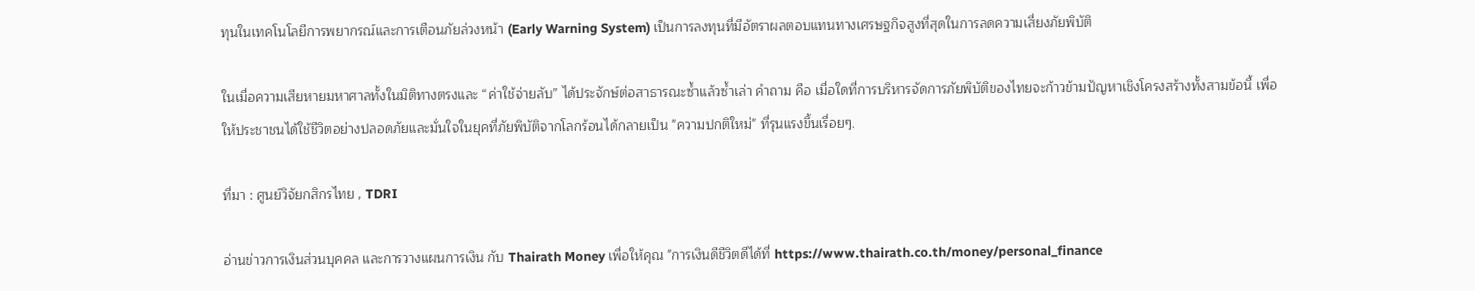ทุนในเทคโนโลยีการพยากรณ์และการเตือนภัยล่วงหน้า (Early Warning System) เป็นการลงทุนที่มีอัตราผลตอบแทนทางเศรษฐกิจสูงที่สุดในการลดความเสี่ยงภัยพิบัติ

ในเมื่อความเสียหายมหาศาลทั้งในมิติทางตรงและ “ค่าใช้จ่ายลับ” ได้ประจักษ์ต่อสาธารณะซ้ำแล้วซ้ำเล่า คำถาม คือ เมื่อใดที่การบริหารจัดการภัยพิบัติของไทยจะก้าวข้ามปัญหาเชิงโครงสร้างทั้งสามข้อนี้ เพื่อให้ประชาชนได้ใช้ชีวิตอย่างปลอดภัยและมั่นใจในยุคที่ภัยพิบัติจากโลกร้อนได้กลายเป็น "ความปกติใหม่" ที่รุนแรงขึ้นเรื่อยๆ.

ที่มา : ศูนย์วิจัยกสิกรไทย , TDRI

อ่านข่าวการเงินส่วนบุคคล และการวางแผนการเงิน กับ Thairath Money เพื่อให้คุณ "การเงินดีชีวิตดีได้ที่ https://www.thairath.co.th/money/personal_finance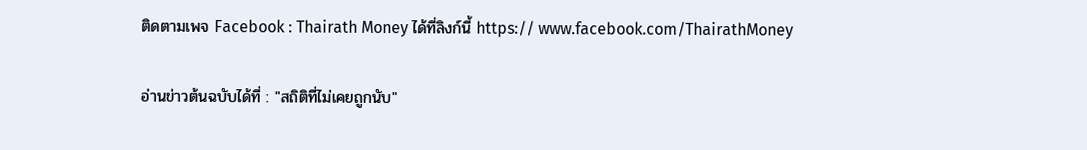ติดตามเพจ Facebook : Thairath Money ได้ที่ลิงก์นี้ https:// www.facebook.com/ThairathMoney

อ่านข่าวต้นฉบับได้ที่ : "สถิติที่ไม่เคยถูกนับ"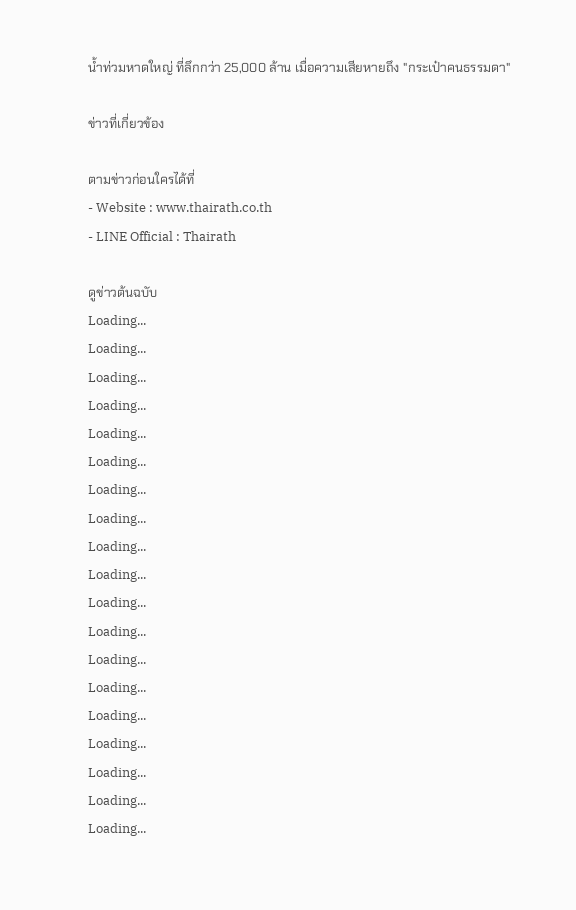น้ำท่วมหาดใหญ่ ที่ลึกกว่า 25,000 ล้าน เมื่อความเสียหายถึง "กระเป๋าคนธรรมดา"

ข่าวที่เกี่ยวข้อง

ตามข่าวก่อนใครได้ที่
- Website : www.thairath.co.th
- LINE Official : Thairath

ดูข่าวต้นฉบับ
Loading...
Loading...
Loading...
Loading...
Loading...
Loading...
Loading...
Loading...
Loading...
Loading...
Loading...
Loading...
Loading...
Loading...
Loading...
Loading...
Loading...
Loading...
Loading...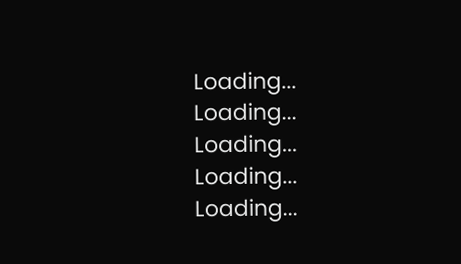Loading...
Loading...
Loading...
Loading...
Loading...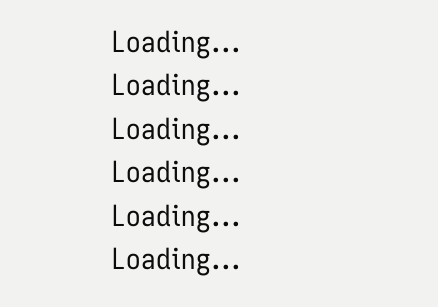Loading...
Loading...
Loading...
Loading...
Loading...
Loading...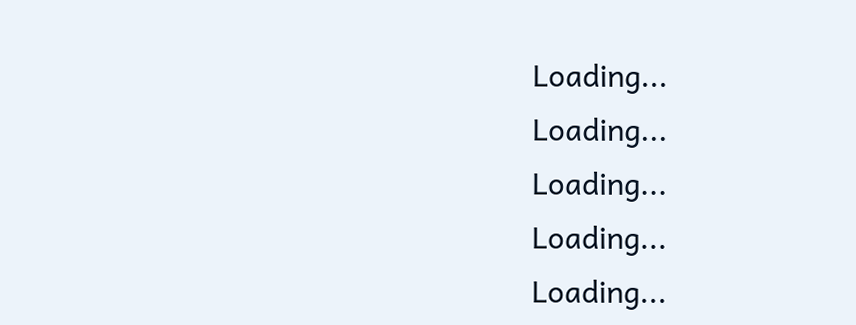Loading...
Loading...
Loading...
Loading...
Loading...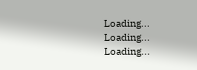Loading...
Loading...
Loading...